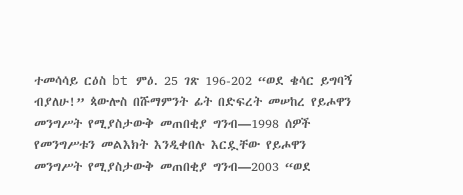ተመሳሳይ ርዕስ bt ምዕ. 25 ገጽ 196-202 “ወደ ቄሳር ይግባኝ ብያለሁ!” ጳውሎስ በሹማምንት ፊት በድፍረት መሠከረ የይሖዋን መንግሥት የሚያስታውቅ መጠበቂያ ግንብ—1998 ሰዎች የመንግሥቱን መልእክት እንዲቀበሉ እርዷቸው የይሖዋን መንግሥት የሚያስታውቅ መጠበቂያ ግንብ—2003 “ወደ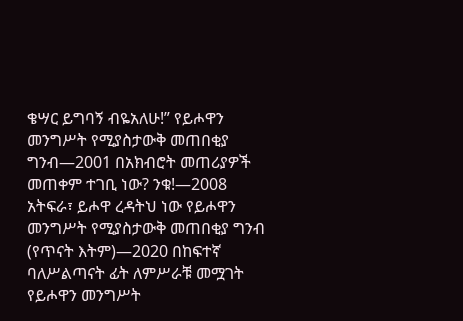ቄሣር ይግባኝ ብዬአለሁ!” የይሖዋን መንግሥት የሚያስታውቅ መጠበቂያ ግንብ—2001 በአክብሮት መጠሪያዎች መጠቀም ተገቢ ነው? ንቁ!—2008 አትፍራ፣ ይሖዋ ረዳትህ ነው የይሖዋን መንግሥት የሚያስታውቅ መጠበቂያ ግንብ (የጥናት እትም)—2020 በከፍተኛ ባለሥልጣናት ፊት ለምሥራቹ መሟገት የይሖዋን መንግሥት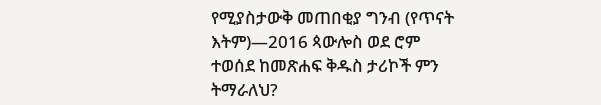የሚያስታውቅ መጠበቂያ ግንብ (የጥናት እትም)—2016 ጳውሎስ ወደ ሮም ተወሰደ ከመጽሐፍ ቅዱስ ታሪኮች ምን ትማራለህ?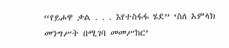“የይሖዋ ቃል . . . እየተስፋፋ ሄደ” ‘ስለ አምላክ መንግሥት በሚገባ መመሥከር’